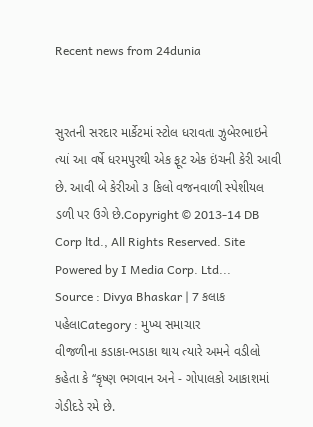Recent news from 24dunia


સુરતની સરદાર માર્કેટમાં સ્ટોલ ધરાવતા ઝુબેરભાઇને ત્યાં આ વર્ષે ધરમપુરથી એક ફૂટ એક ઇંચની કેરી આવી છે. આવી બે કેરીઓ ૩ કિલો વજનવાળી સ્પેશીયલ ડળી પર ઉગે છે.Copyright © 2013-14 DB Corp ltd., All Rights Reserved. Site Powered by I Media Corp. Ltd...
Source : Divya Bhaskar | 7 કલાક પહેલાCategory : મુખ્ય સમાચાર
વીજળીના કડાકા-ભડાકા થાય ત્યારે અમને વડીલો કહેતા કે ‘‘કૃષ્ણ ભગવાન અને - ગોપાલકો આકાશમાં ગેડીદડે રમે છે.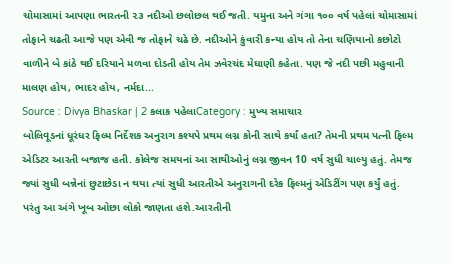ચોમાસામાં આપણા ભારતની ૨૩ નદીઓ છલોછલ થઈ જતી. યમુના અને ગંગા ૧૦૦ વર્ષ પહેલાં ચોમાસામાં તોફાને ચઢતી આજે પણ એવી જ તોફાને ચઢે છે. નદીઓને કુંવારી કન્યા હોય તો તેના ચણિયાનો કછોટો વાળીને બે કાંઠે થઈ દરિયાને મળવા દોડતી હોય તેમ ઝવેરચંદ મેઘાણી કહેતા. પણ જે નદી પછી મહુવાની માલણ હોય, ભાદર હોય, નર્મદા...
Source : Divya Bhaskar | 2 કલાક પહેલાCategory : મુખ્ય સમાચાર
બોલિવૂડનાં ધૂરંધર ફિલ્મ નિર્દેશક અનુરાગ કશ્યપે પ્રથમ લગ્ન કોની સાથે કર્યાં હતા? તેમની પ્રથમ પત્ની ફિલ્મ એડિટર આરતી બજાજ હતી. કોલેજ સમયનાં આ સાથીઓનું લગ્ન જીવન 10 વર્ષ સુધી ચાલ્યુ હતું. તેમજ જ્યાં સુધી બન્નેનાં છુટાછેડા ન થયા ત્યાં સુધી આરતીએ અનુરાગની દરેક ફિલ્મનું એડિટીંગ પણ કર્યું હતું. પરંતુ આ અંગે ખૂબ ઓછા લોકો જાણતા હશે.આરતીની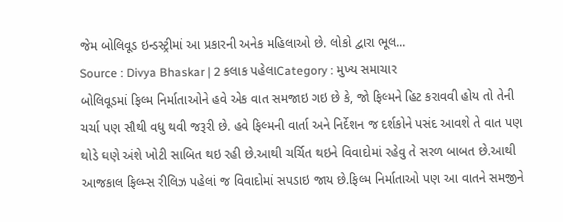જેમ બોલિવૂડ ઇન્ડસ્ટ્રીમાં આ પ્રકારની અનેક મહિલાઓ છે. લોકો દ્વારા ભૂલ...
Source : Divya Bhaskar | 2 કલાક પહેલાCategory : મુખ્ય સમાચાર
બોલિવૂડમાં ફિલ્મ નિર્માતાઓને હવે એક વાત સમજાઇ ગઇ છે કે, જો ફિલ્મને હિટ કરાવવી હોય તો તેની ચર્ચા પણ સૌથી વધુ થવી જરૂરી છે. હવે ફિલ્મની વાર્તા અને નિર્દેશન જ દર્શકોને પસંદ આવશે તે વાત પણ થોડે ઘણે અંશે ખોટી સાબિત થઇ રહી છે.આથી ચર્ચિત થઇને વિવાદોમાં રહેવુ તે સરળ બાબત છે.આથી આજકાલ ફિલ્મ્સ રીલિઝ પહેલાં જ વિવાદોમાં સપડાઇ જાય છે.ફિલ્મ નિર્માતાઓ પણ આ વાતને સમજીને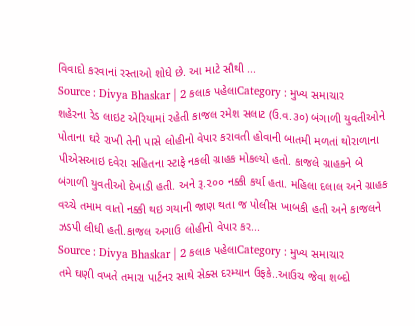વિવાદો કરવાનાં રસ્તાઓ શોધે છે. આ માટે સૌથી ...
Source : Divya Bhaskar | 2 કલાક પહેલાCategory : મુખ્ય સમાચાર
શહેરના રેડ લાઇટ એરિયામાં રહેતી કાજલ રમેશ સલાટ (ઉ.વ.૩૦) બંગાળી યુવતીઓને પોતાના ઘરે રાખી તેની પાસે લોહીનો વેપાર કરાવતી હોવાની બાતમી મળતાં થોરાળાના પીએસઆઇ દવેરા સહિ‌તના સ્ટાફે નકલી ગ્રાહક મોકલ્યો હતો. કાજલે ગ્રાહકને બે બંગાળી યુવતીઓ દેખાડી હતી. અને રૂ.૨૦૦ નક્કી કર્યા હતા. મહિ‌લા દલાલ અને ગ્રાહક વચ્ચે તમામ વાતો નક્કી થઇ ગયાની જાણ થતા જ પોલીસ ખાબકી હતી અને કાજલને ઝડપી લીધી હતી.કાજલ અગાઉ લોહીનો વેપાર કર...
Source : Divya Bhaskar | 2 કલાક પહેલાCategory : મુખ્ય સમાચાર
તમે ઘણી વખતે તમારા પાર્ટનર સાથે સેક્સ દરમ્યાન ઉફકે..આઉચ જેવા શબ્દો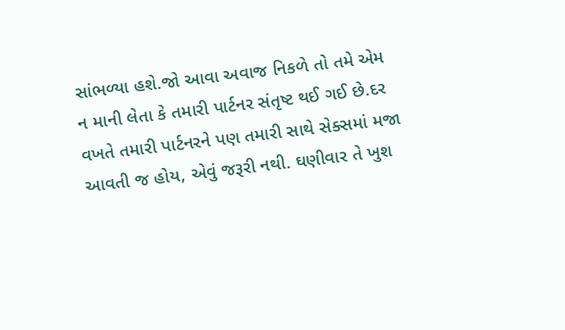સાંભળ્યા હશે.જો આવા અવાજ નિકળે તો તમે એમ ન માની લેતા કે તમારી પાર્ટનર સંતૃષ્ટ થઈ ગઈ છે.દર વખતે તમારી પાર્ટનરને પણ તમારી સાથે સેક્સમાં મજા આવતી જ હોય, એવું જરૂરી નથી. ઘણીવાર તે ખુશ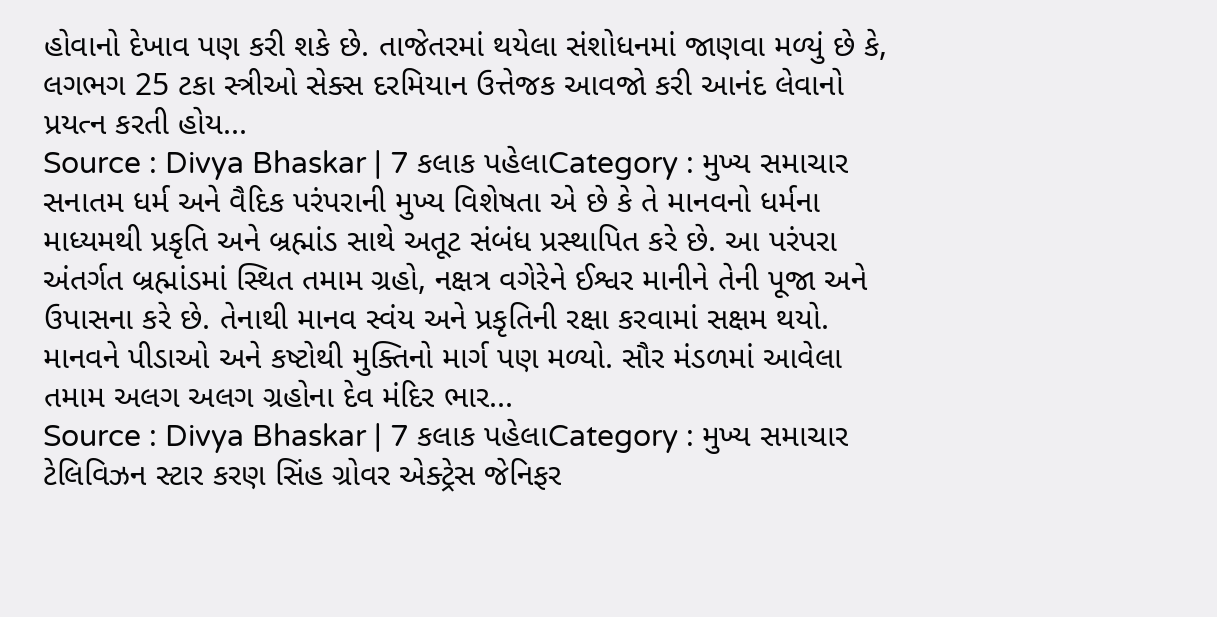હોવાનો દેખાવ પણ કરી શકે છે. તાજેતરમાં થયેલા સંશોધનમાં જાણવા મળ્યું છે કે, લગભગ 25 ટકા સ્ત્રીઓ સેક્સ દરમિયાન ઉત્તેજક આવજો કરી આનંદ લેવાનો પ્રયત્ન કરતી હોય...
Source : Divya Bhaskar | 7 કલાક પહેલાCategory : મુખ્ય સમાચાર
સનાતમ ધર્મ અને વૈદિક પરંપરાની મુખ્ય વિશેષતા એ છે કે તે માનવનો ધર્મના માધ્યમથી પ્રકૃતિ અને બ્રહ્માંડ સાથે અતૂટ સંબંધ પ્રસ્થાપિત કરે છે. આ પરંપરા અંતર્ગત બ્રહ્માંડમાં સ્થિત તમામ ગ્રહો, નક્ષત્ર વગેરેને ઈશ્વર માનીને તેની પૂજા અને ઉપાસના કરે છે. તેનાથી માનવ સ્વંય અને પ્રકૃતિની રક્ષા કરવામાં સક્ષમ થયો. માનવને પીડાઓ અને કષ્ટોથી મુક્તિનો માર્ગ પણ મળ્યો. સૌર મંડળમાં આવેલા તમામ અલગ અલગ ગ્રહોના દેવ મંદિર ભાર...
Source : Divya Bhaskar | 7 કલાક પહેલાCategory : મુખ્ય સમાચાર
ટેલિવિઝન સ્ટાર કરણ સિંહ ગ્રોવર એક્ટ્રેસ જેનિફર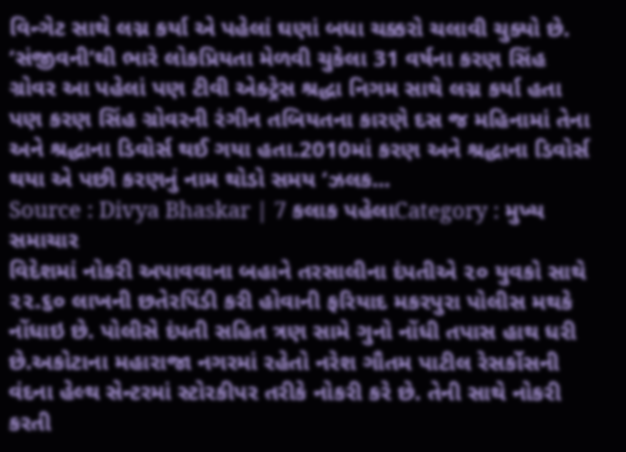વિન્ગેટ સાથે લગ્ન કર્યા એ પહેલાં ઘણાં બધા ચક્કરો ચલાવી ચુક્યો છે. ‘સંજીવની’થી ભારે લોકપ્રિયતા મેળવી ચુકેલા 31 વર્ષના કરણ સિંહ ગ્રોવર આ પહેલાં પણ ટીવી એક્ટ્રેસ શ્રદ્ધા નિગમ સાથે લગ્ન કર્યા હતા પણ કરણ સિંહ ગ્રોવરની રંગીન તબિયતના કારણે દસ જ મહિનામાં તેના અને શ્રદ્ધાના ડિવોર્સ થઈ ગયા હતા.2010માં કરણ અને શ્રદ્ધાના ડિવોર્સ થયા એ પછી કરણનું નામ થોડો સમય ‘ઝલક...
Source : Divya Bhaskar | 7 કલાક પહેલાCategory : મુખ્ય સમાચાર
વિદેશમાં નોકરી અપાવવાના બહાને તરસાલીના દંપતીએ ૨૦ યુવકો સાથે ૨૨.૬૦ લાખની છતેરપિંડી કરી હોવાની ફરિયાદ મકરપુરા પોલીસ મથકે નોંધાઇ છે. પોલીસે દંપતી સહિ‌ત ત્રણ સામે ગુનો નોંધી તપાસ હાથ ધરી છે.અકોટાના મહારાજા નગરમાં રહેતો નરેશ ગૌતમ પાટીલ રેસર્કોસની વંદના હેલ્થ સેન્ટરમાં સ્ટોરકીપર તરીકે નોકરી કરે છે. તેની સાથે નોકરી કરતી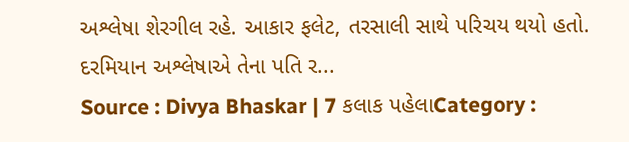અશ્લેષા શેરગીલ રહે. આકાર ફલેટ, તરસાલી સાથે પરિચય થયો હતો. દરમિયાન અશ્લેષાએ તેના પતિ ર...
Source : Divya Bhaskar | 7 કલાક પહેલાCategory :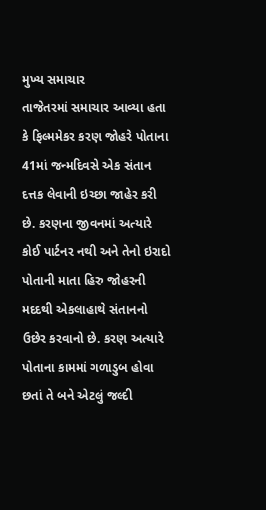મુખ્ય સમાચાર
તાજેતરમાં સમાચાર આવ્યા હતા કે ફિલ્મમેકર કરણ જોહરે પોતાના 41માં જન્મદિવસે એક સંતાન દત્તક લેવાની ઇચ્છા જાહેર કરી છે. કરણના જીવનમાં અત્યારે કોઈ પાર્ટનર નથી અને તેનો ઇરાદો પોતાની માતા હિરુ જોહરની મદદથી એકલાહાથે સંતાનનો ઉછેર કરવાનો છે. કરણ અત્યારે પોતાના કામમાં ગળાડુબ હોવા છતાં તે બને એટલું જલ્દી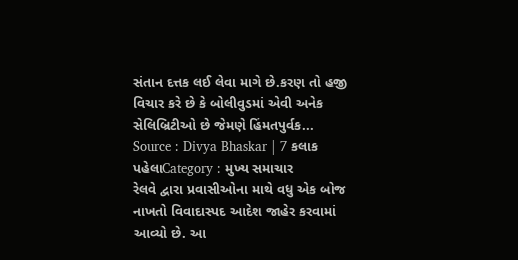સંતાન દત્તક લઈ લેવા માગે છે.કરણ તો હજી વિચાર કરે છે કે બોલીવુડમાં એવી અનેક સેલિબ્રિટીઓ છે જેમણે હિંમતપુર્વક...
Source : Divya Bhaskar | 7 કલાક પહેલાCategory : મુખ્ય સમાચાર
રેલવે દ્વારા પ્રવાસીઓના માથે વધુ એક બોજ નાખતો વિવાદાસ્પદ આદેશ જાહેર કરવામાં આવ્યો છે. આ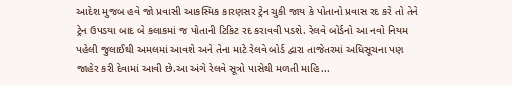આદેશ મુજબ હવે જો પ્રવાસી આકસ્મિક કારણસર ટ્રેન ચુકી જાય કે પોતાનો પ્રવાસ રદ કરે તો તેને ટ્રેન ઉપડયા બાદ બે કલાકમાં જ પોતાની ટિકિટ રદ કરાવવી પડશે. રેલવે બોર્ડનો આ નવો નિયમ પહેલી જુલાઈથી અમલમાં આવશે અને તેના માટે રેલવે બોર્ડ દ્વારા તાજેતરમાં અધિસૂચના પણ જાહેર કરી દેવામાં આવી છે.આ અંગે રેલવે સૂત્રો પાસેથી મળતી માહિ...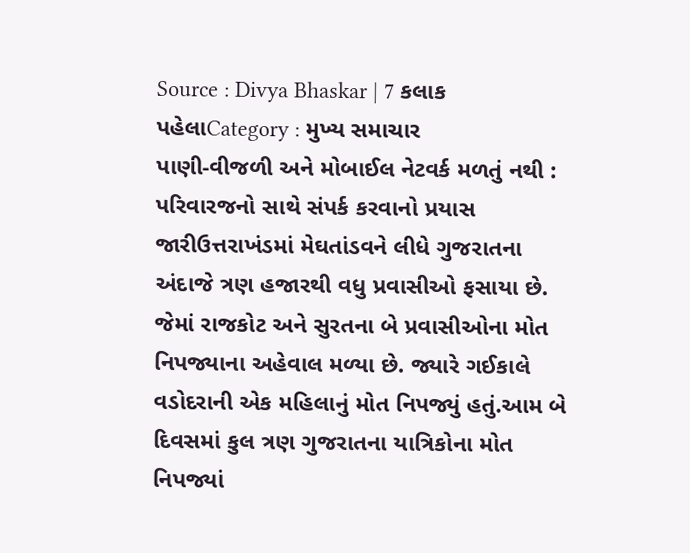Source : Divya Bhaskar | 7 કલાક પહેલાCategory : મુખ્ય સમાચાર
પાણી-વીજળી અને મોબાઈલ નેટવર્ક મળતું નથી : પરિવારજનો સાથે સંપર્ક કરવાનો પ્રયાસ જારીઉત્તરાખંડમાં મેઘતાંડવને લીધે ગુજરાતના અંદાજે ત્રણ હજારથી વધુ પ્રવાસીઓ ફસાયા છે. જેમાં રાજકોટ અને સુરતના બે પ્રવાસીઓના મોત નિપજ્યાના અહેવાલ મળ્યા છે. જ્યારે ગઈકાલે વડોદરાની એક મહિ‌લાનું મોત નિપજ્યું હતું.આમ બે દિવસમાં કુલ ત્રણ ગુજરાતના યાત્રિકોના મોત નિપજ્યાં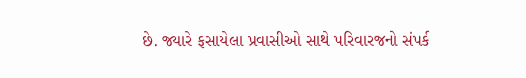છે. જ્યારે ફસાયેલા પ્રવાસીઓ સાથે પરિવારજનો સંપર્ક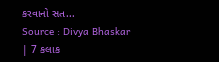કરવાનો સત...
Source : Divya Bhaskar | 7 કલાક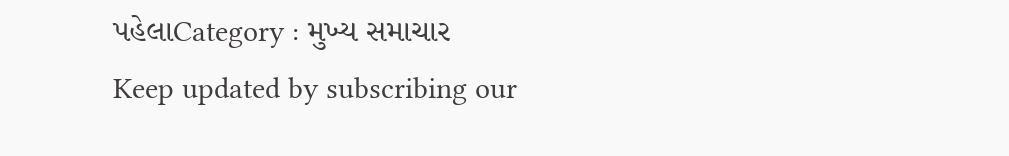પહેલાCategory : મુખ્ય સમાચાર
Keep updated by subscribing our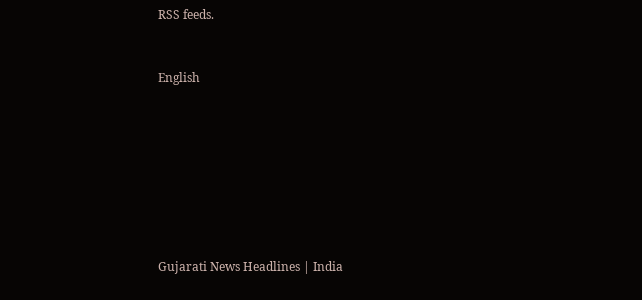RSS feeds.


English








Gujarati News Headlines | India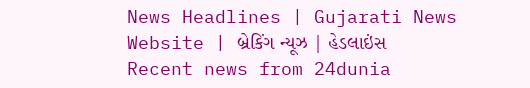News Headlines | Gujarati News Website | બ્રેકિંગ ન્યૂઝ | હેડલાઇંસ
Recent news from 24dunia